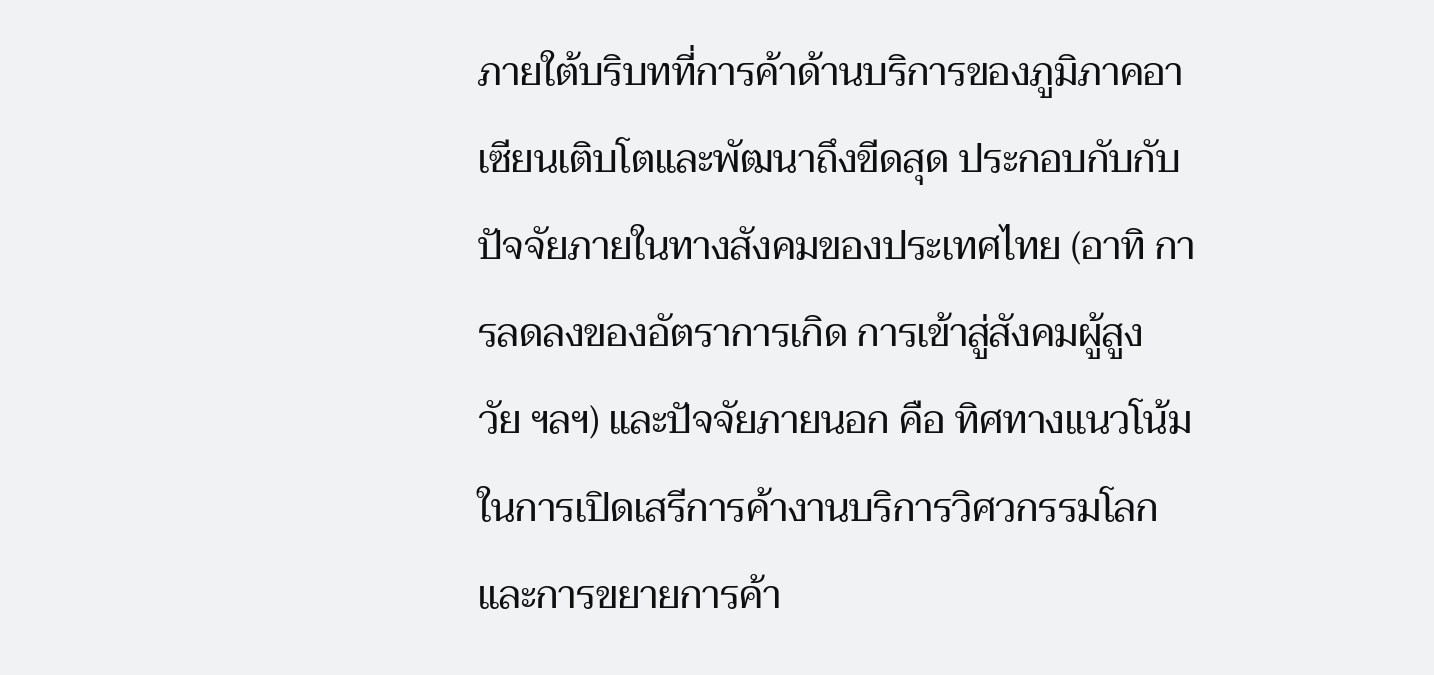ภายใต้บริบทที่การค้าด้านบริการของภูมิภาคอาเซียนเติบโตและพัฒนาถึงขีดสุด ประกอบกับกับปัจจัยภายในทางสังคมของประเทศไทย (อาทิ การลดลงของอัตราการเกิด การเข้าสู่สังคมผู้สูงวัย ฯลฯ) และปัจจัยภายนอก คือ ทิศทางแนวโน้มในการเปิดเสรีการค้างานบริการวิศวกรรมโลกและการขยายการค้า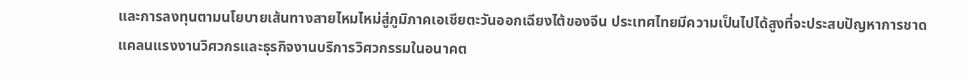และการลงทุนตามนโยบายเส้นทางสายไหมไหม่สู่ภูมิภาคเอเชียตะวันออกเฉียงไต้ของจีน ประเทศไทยมีความเป็นไปได้สูงที่จะประสบปัญหาการชาดแคลนแรงงานวิศวกรและธุรกิจงานบริการวิศวกรรมในอนาคต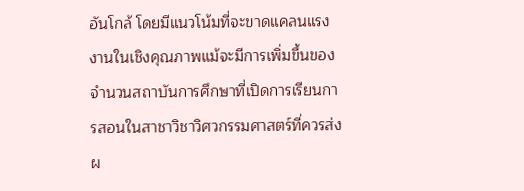อันโกล้ โดยมีแนวโน้มที่จะขาดแคลนแรงงานในเชิงคุณภาพแม้จะมีการเพิ่มขึ้นของจำนวนสถาบันการศึกษาที่เปิดการเรียนการสอนในสาชาวิชาวิศวกรรมศาสตร์ที่ควรส่งผ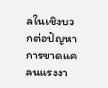ลในเชิงบวกต่อปัญหาการขาดแคลนแรงงา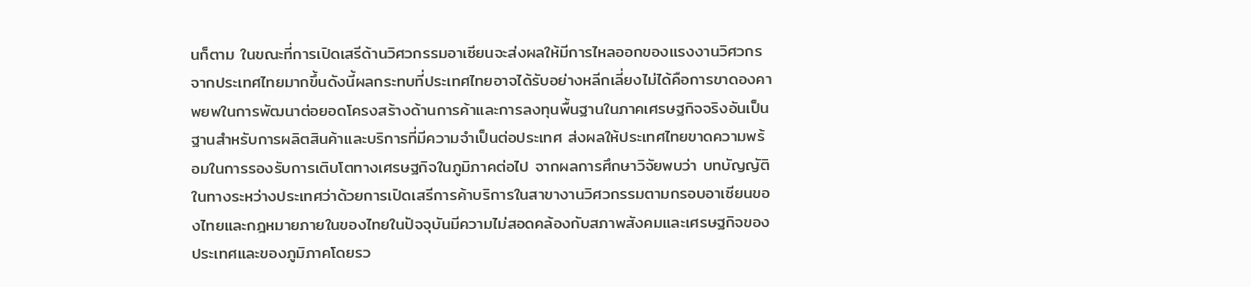นก็ตาม ในขณะที่การเปิดเสรีด้านวิศวกรรมอาเซียนจะส่งผลให้มีการไหลออกของแรงงานวิศวกรจากประเทศไทยมากขึ้นดังนี้ผลกระทบที่ประเทศไทยอาจได้รับอย่างหลีกเลี่ยงไม่ได้คือการขาดองคาพยพในการพัฒนาต่อยอดโครงสร้างด้านการค้าและการลงทุนพื้นฐานในภาคเศรษฐกิจจริงอันเป็นฐานสำหรับการผลิตสินค้าและบริการที่มีความจำเป็นต่อประเทศ ส่งผลให้ประเทศไทยขาดความพร้อมในการรองรับการเติบโตทางเศรษฐกิจในภูมิภาคต่อไป จากผลการศึกษาวิจัยพบว่า บทบัญญัติในทางระหว่างประเทศว่าด้วยการเปิดเสรีการค้าบริการในสาขางานวิศวกรรมตามกรอบอาเซียนของไทยและกฎหมายภายในของไทยในปัจจุบันมีความไม่สอดคล้องกับสภาพสังคมและเศรษฐกิจของประเทศและของภูมิภาคโดยรว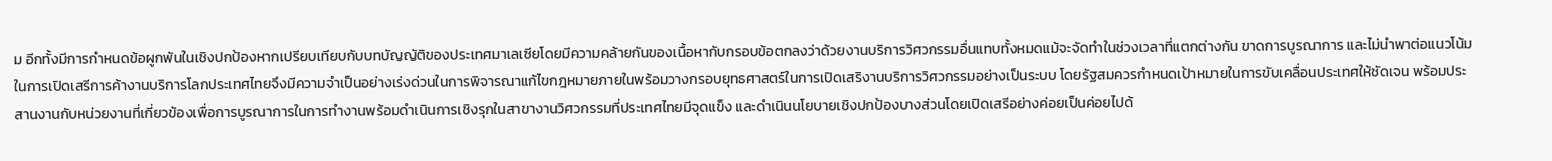ม อีกทั้งมีการกำหนดข้อผูกพันในเชิงปกป้องหากเปรียบเทียบกับบทบัญญัติของประเทศมาเลเซียโดยมีความคล้ายกันของเนื้อหากับกรอบข้อตกลงว่าด้วยงานบริการวิศวกรรมอื่นแทบทั้งหมดแม้จะจัดทำในช่วงเวลาที่แตกต่างกัน ขาดการบูรณาการ และไม่นำพาต่อแนวโน้มในการเปิดเสรีการค้างานบริการโลกประเทศไทยจึงมีความจำเป็นอย่างเร่งด่วนในการพิจารณาแก้ไขกฎหมายภายในพร้อมวางกรอบยุทธศาสตร์ในการเปิดเสริงานบริการวิศวกรรมอย่างเป็นระบบ โดยรัฐสมควรกำหนดเป้าหมายในการขับเคลื่อนประเทศให้ชัดเจน พร้อมประสานงานกับหน่วยงานที่เกี่ยวข้องเพื่อการบูรณาการในการทำงานพร้อมดำเนินการเชิงรุกในสาขางานวิศวกรรมที่ประเทศไทยมีจุดแข็ง และดำเนินนโยบายเชิงปกป้องบางส่วนโดยเปิดเสรีอย่างค่อยเป็นค่อยไปด้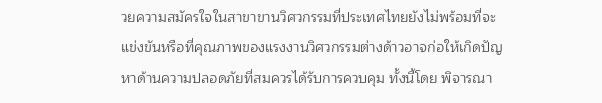วยความสมัครใจในสาขาขานวิศวกรรมที่ประเทศไทยยังไม่พร้อมที่จะแข่งขันหรือที่คุณภาพของแรงงานวิศวกรรมต่างด้าวอาจก่อให้เกิดปัญหาด้านความปลอดภัยที่สมควรได้รับการควบคุม ทั้งนี้โดย พิจารณา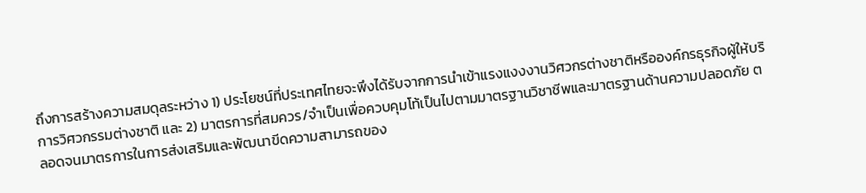ถึงการสร้างความสมดุลระหว่าง 1) ประโยชน์ที่ประเทศไทยจะพึงได้รับจากการนำเข้าแรงแงงงานวิศวกรต่างชาติหรือองค์กรธุรกิจผู้ให้บริการวิศวกรรมต่างชาติ และ 2) มาตรการที่สมควร/จำเป็นเพื่อควบคุมโท้เป็นไปตามมาตรฐานวิชาชีพและมาตรฐานด้านความปลอดภัย ตลอดจนมาตรการในการส่งเสริมและพัฒนาขีดความสามารถของ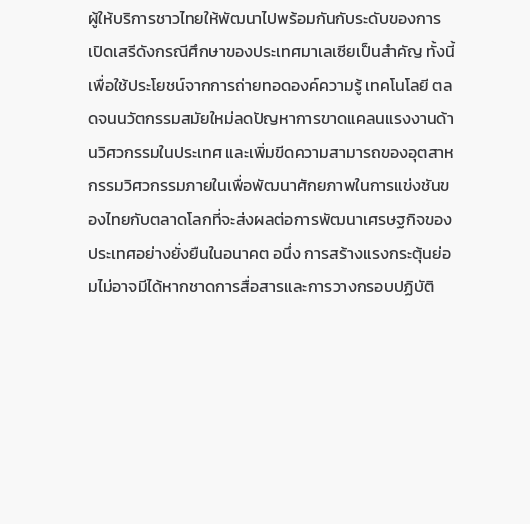ผู้ให้บริการชาวไทยให้พัฒนาไปพร้อมกันกับระดับของการเปิดเสรีดังกรณีศึกษาของประเทศมาเลเซียเป็นสำคัญ ทั้งนี้เพื่อใช้ประโยชน์จากการถ่ายทอดองค์ความรู้ เทคโนโลยี ตลดจนนวัตกรรมสมัยใหม่ลดปัญหาการขาดแคลนแรงงานด้านวิศวกรรมในประเทศ และเพิ่มขีดความสามารถของอุตสาหกรรมวิศวกรรมภายในเพื่อพัฒนาศักยภาพในการแข่งชันของไทยกับตลาดโลกที่จะส่งผลต่อการพัฒนาเศรษฐกิจของประเทศอย่างยั่งยืนในอนาคต อนึ่ง การสร้างแรงกระตุ้นย่อมไม่อาจมีได้หากชาดการสื่อสารและการวางกรอบปฏิบัติ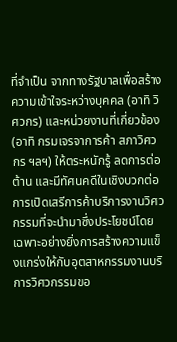ที่จำเป็น จากทางรัฐบาลเพื่อสร้างความเข้าใจระหว่างบุคคล (อาทิ วิศวกร) และหน่วยงานที่เกี่ยวข้อง (อาทิ กรมเจรจาการค้า สภาวิศวกร ฯลฯ) ให้ตระหนักรู้ ลดการต่อต้าน และมีทัศนคดีในเชิงบวกต่อการเปิดเสรีการค้าบริการงานวิศวกรรมที่จะนำมาซึ่งประโยชน์โดยเฉพาะอย่างยิ่งการสร้างความแข็งแกร่งให้กับอุตสาหกรรมงานบริการวิศวกรรมขอ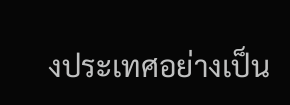งประเทศอย่างเป็น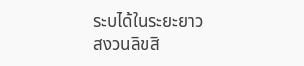ระบได้ในระยะยาว
สงวนลิขสิ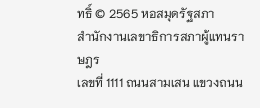ทธิ์ © 2565 หอสมุดรัฐสภา
สำนักงานเลขาธิการสภาผู้แทนราษฎร
เลขที่ 1111 ถนนสามเสน แขวงถนน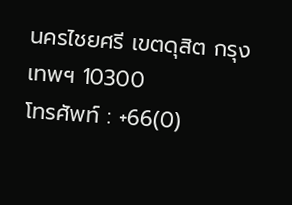นครไชยศรี เขตดุสิต กรุงเทพฯ 10300
โทรศัพท์ : +66(0)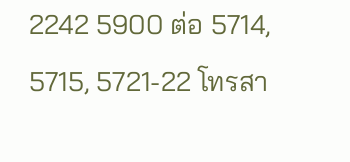2242 5900 ต่อ 5714, 5715, 5721-22 โทรสา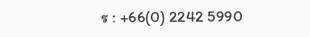ร : +66(0) 2242 5990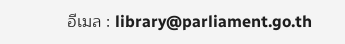อีเมล : library@parliament.go.th